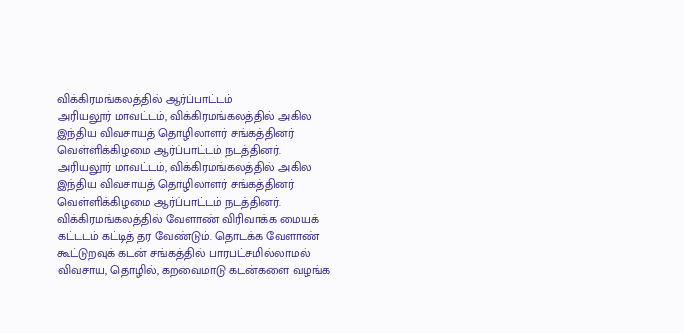விக்கிரமங்கலத்தில் ஆர்ப்பாட்டம்
அரியலூர் மாவட்டம், விக்கிரமங்கலத்தில் அகில இந்திய விவசாயத் தொழிலாளர் சங்கத்தினர் வெள்ளிக்கிழமை ஆர்ப்பாட்டம் நடத்தினர்.
அரியலூர் மாவட்டம், விக்கிரமங்கலத்தில் அகில இந்திய விவசாயத் தொழிலாளர் சங்கத்தினர் வெள்ளிக்கிழமை ஆர்ப்பாட்டம் நடத்தினர்.
விக்கிரமங்கலத்தில் வேளாண் விரிவாக்க மையக் கட்டடம் கட்டித் தர வேண்டும். தொடக்க வேளாண் கூட்டுறவுக் கடன் சங்கத்தில் பாரபட்சமில்லாமல் விவசாய, தொழில், கறவைமாடு கடன்களை வழங்க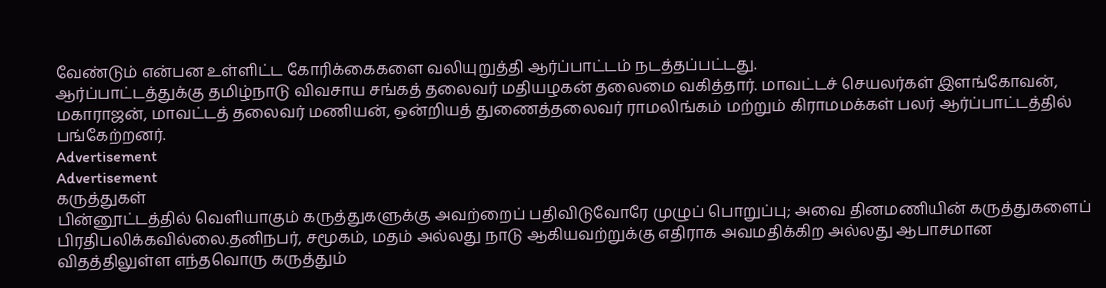வேண்டும் என்பன உள்ளிட்ட கோரிக்கைகளை வலியுறுத்தி ஆர்ப்பாட்டம் நடத்தப்பட்டது.
ஆர்ப்பாட்டத்துக்கு தமிழ்நாடு விவசாய சங்கத் தலைவர் மதியழகன் தலைமை வகித்தார். மாவட்டச் செயலர்கள் இளங்கோவன், மகாராஜன், மாவட்டத் தலைவர் மணியன், ஒன்றியத் துணைத்தலைவர் ராமலிங்கம் மற்றும் கிராமமக்கள் பலர் ஆர்ப்பாட்டத்தில் பங்கேற்றனர்.
Advertisement
Advertisement
கருத்துகள்
பின்னூட்டத்தில் வெளியாகும் கருத்துகளுக்கு அவற்றைப் பதிவிடுவோரே முழுப் பொறுப்பு; அவை தினமணியின் கருத்துகளைப் பிரதிபலிக்கவில்லை.தனிநபர், சமூகம், மதம் அல்லது நாடு ஆகியவற்றுக்கு எதிராக அவமதிக்கிற அல்லது ஆபாசமான விதத்திலுள்ள எந்தவொரு கருத்தும்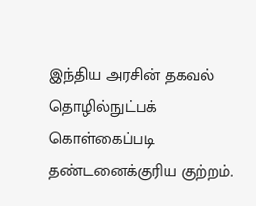இந்திய அரசின் தகவல் தொழில்நுட்பக் கொள்கைப்படி தண்டனைக்குரிய குற்றம்.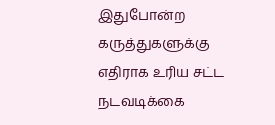இதுபோன்ற கருத்துகளுக்கு எதிராக உரிய சட்ட நடவடிக்கை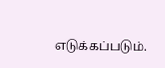எடுக்கப்படும்.